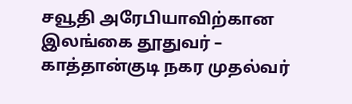சவூதி அரேபியாவிற்கான இலங்கை தூதுவர் – காத்தான்குடி நகர முதல்வர்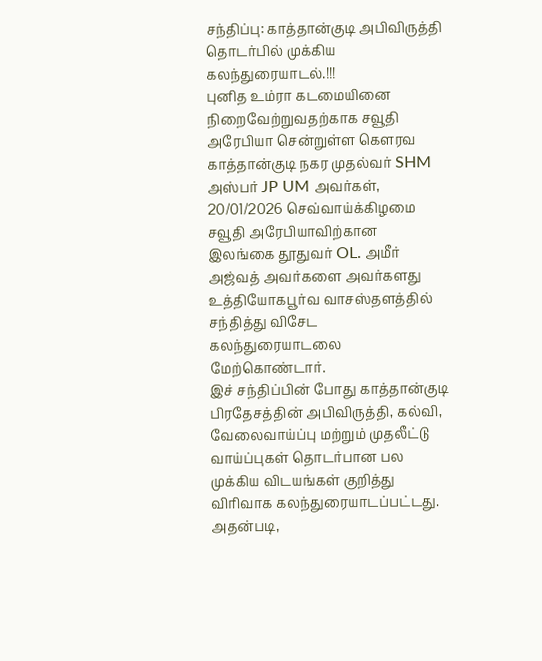சந்திப்பு: காத்தான்குடி அபிவிருத்தி தொடர்பில் முக்கிய கலந்துரையாடல்.!!!
புனித உம்ரா கடமையினை நிறைவேற்றுவதற்காக சவூதி அரேபியா சென்றுள்ள கௌரவ காத்தான்குடி நகர முதல்வர் SHM அஸ்பர் JP UM அவர்கள், 20/01/2026 செவ்வாய்க்கிழமை சவூதி அரேபியாவிற்கான இலங்கை தூதுவர் OL. அமீர் அஜ்வத் அவர்களை அவர்களது உத்தியோகபூர்வ வாசஸ்தளத்தில் சந்தித்து விசேட கலந்துரையாடலை மேற்கொண்டார்.
இச் சந்திப்பின் போது காத்தான்குடி பிரதேசத்தின் அபிவிருத்தி, கல்வி, வேலைவாய்ப்பு மற்றும் முதலீட்டு வாய்ப்புகள் தொடர்பான பல முக்கிய விடயங்கள் குறித்து விரிவாக கலந்துரையாடப்பட்டது.
அதன்படி,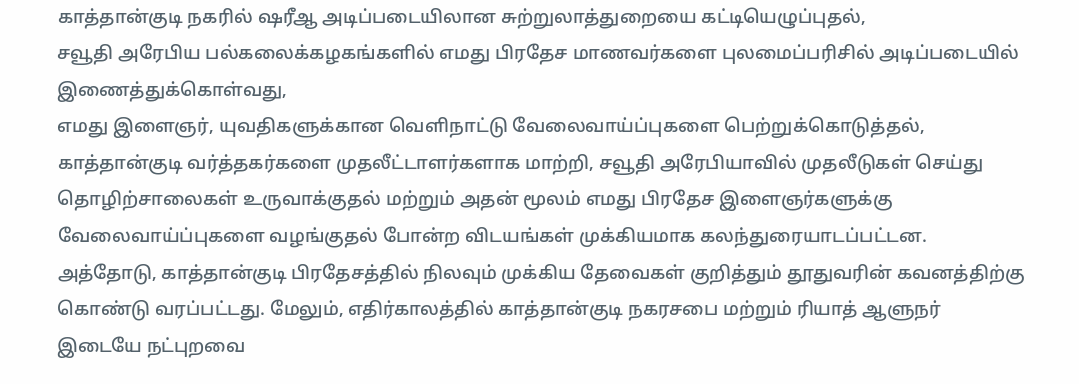காத்தான்குடி நகரில் ஷரீஆ அடிப்படையிலான சுற்றுலாத்துறையை கட்டியெழுப்புதல்,
சவூதி அரேபிய பல்கலைக்கழகங்களில் எமது பிரதேச மாணவர்களை புலமைப்பரிசில் அடிப்படையில் இணைத்துக்கொள்வது,
எமது இளைஞர், யுவதிகளுக்கான வெளிநாட்டு வேலைவாய்ப்புகளை பெற்றுக்கொடுத்தல்,
காத்தான்குடி வர்த்தகர்களை முதலீட்டாளர்களாக மாற்றி, சவூதி அரேபியாவில் முதலீடுகள் செய்து தொழிற்சாலைகள் உருவாக்குதல் மற்றும் அதன் மூலம் எமது பிரதேச இளைஞர்களுக்கு வேலைவாய்ப்புகளை வழங்குதல் போன்ற விடயங்கள் முக்கியமாக கலந்துரையாடப்பட்டன.
அத்தோடு, காத்தான்குடி பிரதேசத்தில் நிலவும் முக்கிய தேவைகள் குறித்தும் தூதுவரின் கவனத்திற்கு கொண்டு வரப்பட்டது. மேலும், எதிர்காலத்தில் காத்தான்குடி நகரசபை மற்றும் ரியாத் ஆளுநர் இடையே நட்புறவை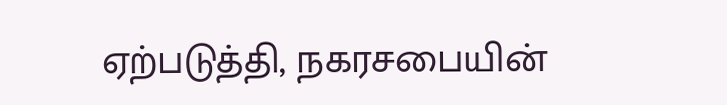ஏற்படுத்தி, நகரசபையின்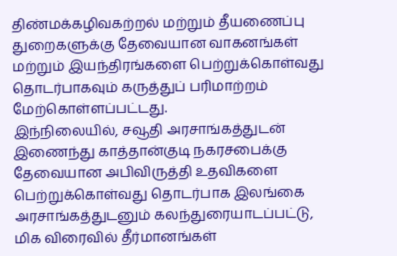திண்மக்கழிவகற்றல் மற்றும் தீயணைப்பு துறைகளுக்கு தேவையான வாகனங்கள் மற்றும் இயந்திரங்களை பெற்றுக்கொள்வது தொடர்பாகவும் கருத்துப் பரிமாற்றம் மேற்கொள்ளப்பட்டது.
இந்நிலையில், சவூதி அரசாங்கத்துடன் இணைந்து காத்தான்குடி நகரசபைக்கு தேவையான அபிவிருத்தி உதவிகளை பெற்றுக்கொள்வது தொடர்பாக இலங்கை அரசாங்கத்துடனும் கலந்துரையாடப்பட்டு, மிக விரைவில் தீர்மானங்கள்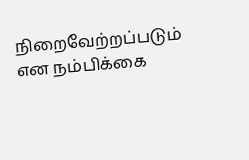நிறைவேற்றப்படும் என நம்பிக்கை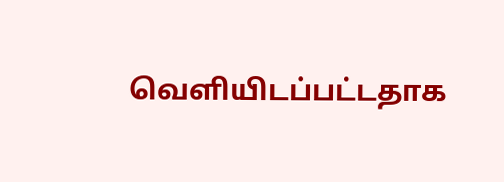வெளியிடப்பட்டதாக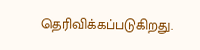தெரிவிக்கப்படுகிறது.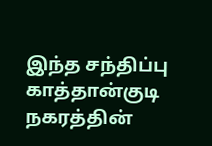இந்த சந்திப்பு காத்தான்குடி நகரத்தின்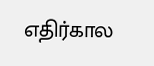எதிர்கால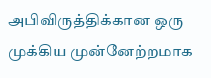அபிவிருத்திக்கான ஒரு முக்கிய முன்னேற்றமாக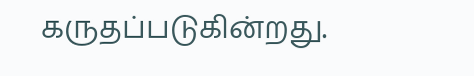கருதப்படுகின்றது.